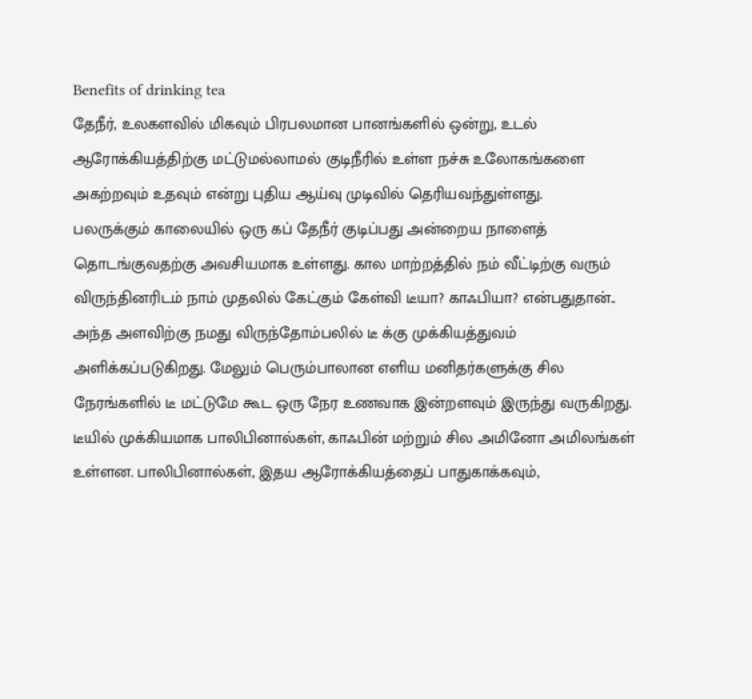Benefits of drinking tea
தேநீர், உலகளவில் மிகவும் பிரபலமான பானங்களில் ஒன்று, உடல் ஆரோக்கியத்திற்கு மட்டுமல்லாமல் குடிநீரில் உள்ள நச்சு உலோகங்களை அகற்றவும் உதவும் என்று புதிய ஆய்வு முடிவில் தெரியவந்துள்ளது.
பலருக்கும் காலையில் ஒரு கப் தேநீர் குடிப்பது அன்றைய நாளைத் தொடங்குவதற்கு அவசியமாக உள்ளது. கால மாற்றத்தில் நம் வீட்டிற்கு வரும் விருந்தினரிடம் நாம் முதலில் கேட்கும் கேள்வி டீயா? காஃபியா? என்பதுதான்.. அந்த அளவிற்கு நமது விருந்தோம்பலில் டீ க்கு முக்கியத்துவம் அளிக்கப்படுகிறது. மேலும் பெரும்பாலான எளிய மனிதர்களுக்கு சில நேரங்களில் டீ மட்டுமே கூட ஒரு நேர உணவாக இன்றளவும் இருந்து வருகிறது.
டீயில் முக்கியமாக பாலிபினால்கள், காஃபின் மற்றும் சில அமினோ அமிலங்கள் உள்ளன. பாலிபினால்கள், இதய ஆரோக்கியத்தைப் பாதுகாக்கவும்,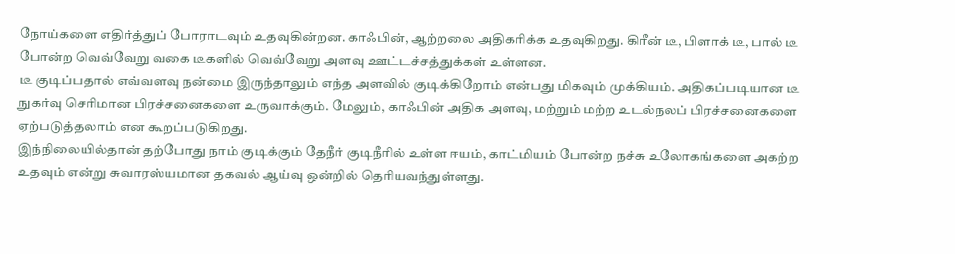நோய்களை எதிர்த்துப் போராடவும் உதவுகின்றன. காஃபின், ஆற்றலை அதிகரிக்க உதவுகிறது. கிரீன் டீ, பிளாக் டீ, பால் டீ போன்ற வெவ்வேறு வகை டீகளில் வெவ்வேறு அளவு ஊட்டச்சத்துக்கள் உள்ளன.
டீ குடிப்பதால் எவ்வளவு நன்மை இருந்தாலும் எந்த அளவில் குடிக்கிறோம் என்பது மிகவும் முக்கியம். அதிகப்படியான டீ நுகர்வு செரிமான பிரச்சனைகளை உருவாக்கும். மேலும், காஃபின் அதிக அளவு, மற்றும் மற்ற உடல்நலப் பிரச்சனைகளை ஏற்படுத்தலாம் என கூறப்படுகிறது.
இந்நிலையில்தான் தற்போது நாம் குடிக்கும் தேநீர் குடிநீரில் உள்ள ஈயம், காட்மியம் போன்ற நச்சு உலோகங்களை அகற்ற உதவும் என்று சுவாரஸ்யமான தகவல் ஆய்வு ஒன்றில் தெரியவந்துள்ளது.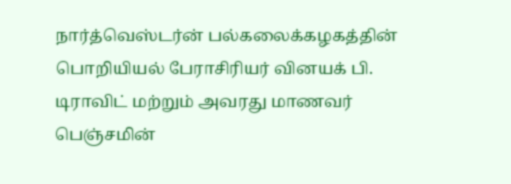நார்த்வெஸ்டர்ன் பல்கலைக்கழகத்தின் பொறியியல் பேராசிரியர் வினயக் பி. டிராவிட் மற்றும் அவரது மாணவர் பெஞ்சமின்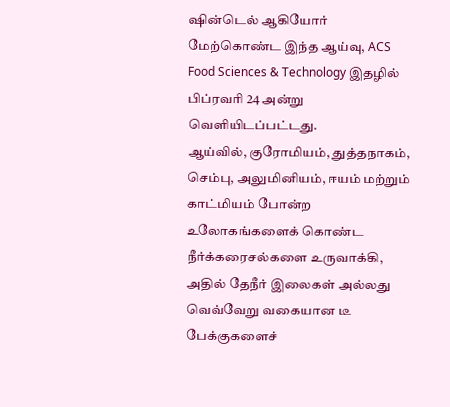ஷின்டெல் ஆகியோர் மேற்கொண்ட இந்த ஆய்வு, ACS Food Sciences & Technology இதழில் பிப்ரவரி 24 அன்று வெளியிடப்பட்டது.
ஆய்வில், குரோமியம், துத்தநாகம், செம்பு, அலுமினியம், ஈயம் மற்றும் காட்மியம் போன்ற உலோகங்களைக் கொண்ட நீர்க்கரைசல்களை உருவாக்கி, அதில் தேநீர் இலைகள் அல்லது வெவ்வேறு வகையான டீ பேக்குகளைச்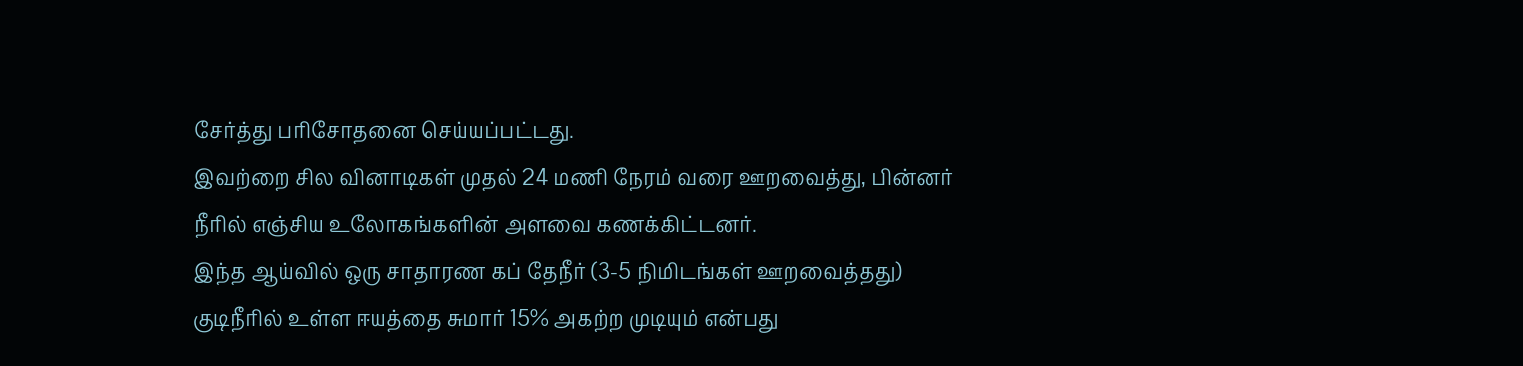சேர்த்து பரிசோதனை செய்யப்பட்டது.
இவற்றை சில வினாடிகள் முதல் 24 மணி நேரம் வரை ஊறவைத்து, பின்னர் நீரில் எஞ்சிய உலோகங்களின் அளவை கணக்கிட்டனர்.
இந்த ஆய்வில் ஒரு சாதாரண கப் தேநீர் (3-5 நிமிடங்கள் ஊறவைத்தது) குடிநீரில் உள்ள ஈயத்தை சுமார் 15% அகற்ற முடியும் என்பது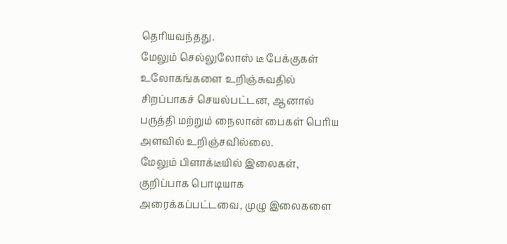தெரியவந்தது.
மேலும் செல்லுலோஸ் டீ பேக்குகள் உலோகங்களை உறிஞ்சுவதில் சிறப்பாகச் செயல்பட்டன, ஆனால் பருத்தி மற்றும் நைலான் பைகள் பெரிய அளவில் உறிஞ்சவில்லை.
மேலும் பிளாக்டீயில் இலைகள், குறிப்பாக பொடியாக அரைக்கப்பட்டவை, முழு இலைகளை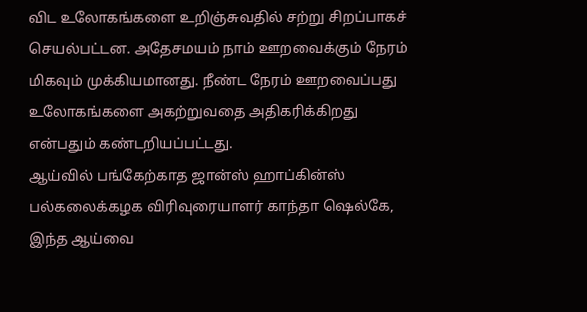விட உலோகங்களை உறிஞ்சுவதில் சற்று சிறப்பாகச் செயல்பட்டன. அதேசமயம் நாம் ஊறவைக்கும் நேரம் மிகவும் முக்கியமானது. நீண்ட நேரம் ஊறவைப்பது உலோகங்களை அகற்றுவதை அதிகரிக்கிறது என்பதும் கண்டறியப்பட்டது.
ஆய்வில் பங்கேற்காத ஜான்ஸ் ஹாப்கின்ஸ் பல்கலைக்கழக விரிவுரையாளர் காந்தா ஷெல்கே, இந்த ஆய்வை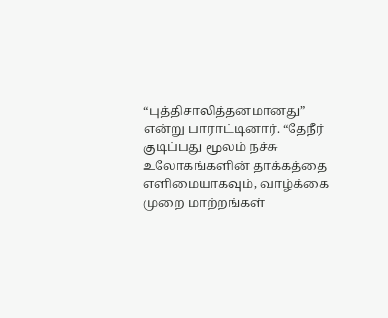“புத்திசாலித்தனமானது” என்று பாராட்டினார். “தேநீர் குடிப்பது மூலம் நச்சு உலோகங்களின் தாக்கத்தை எளிமையாகவும், வாழ்க்கை முறை மாற்றங்கள்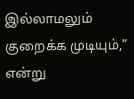இல்லாமலும் குறைக்க முடியும்,” என்று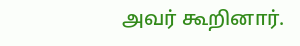அவர் கூறினார்.